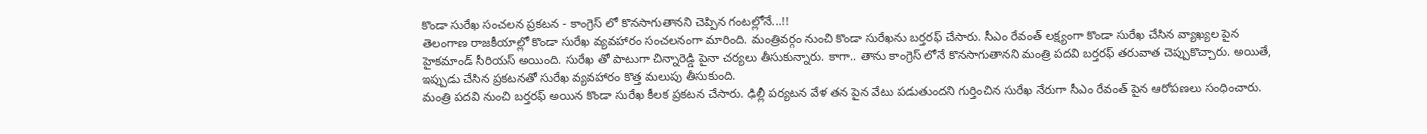కొండా సురేఖ సంచలన ప్రకటన - కాంగ్రెస్ లో కొనసాగుతానని చెప్పిన గంటల్లోనే...!!
తెలంగాణ రాజకీయాల్లో కొండా సురేఖ వ్యవహారం సంచలనంగా మారింది. మంత్రివర్గం నుంచి కొండా సురేఖను బర్తరఫ్ చేసారు. సీఎం రేవంత్ లక్ష్యంగా కొండా సురేఖ చేసిన వ్యాఖ్యల పైన హైకమాండ్ సీరియస్ అయింది. సురేఖ తో పాటుగా చిన్నారెడ్డి పైనా చర్యలు తీసుకున్నారు. కాగా.. తాను కాంగ్రెస్ లోనే కొనసాగుతానని మంత్రి పదవి బర్తరఫ్ తరువాత చెప్పుకొచ్చారు. అయితే, ఇప్పుడు చేసిన ప్రకటనతో సురేఖ వ్యవహారం కొత్త మలుపు తీసుకుంది.
మంత్రి పదవి నుంచి బర్తరఫ్ అయిన కొండా సురేఖ కీలక ప్రకటన చేసారు. ఢిల్లీ పర్యటన వేళ తన పైన వేటు పడుతుందని గుర్తించిన సురేఖ నేరుగా సీఎం రేవంత్ పైన ఆరోపణలు సంధించారు.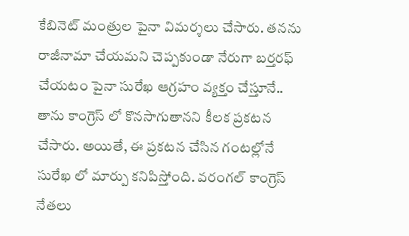కేబినెట్ మంత్రుల పైనా విమర్శలు చేసారు. తనను రాజీనామా చేయమని చెప్పకుండా నేరుగా బర్తరఫ్ చేయటం పైనా సురేఖ ఆగ్రహం వ్యక్తం చేస్తూనే.. తాను కాంగ్రెస్ లో కొనసాగుతానని కీలక ప్రకటన చేసారు. అయితే, ఈ ప్రకటన చేసిన గంటల్లోనే సురేఖ లో మార్పు కనిపిస్తోంది. వరంగల్ కాంగ్రెస్ నేతలు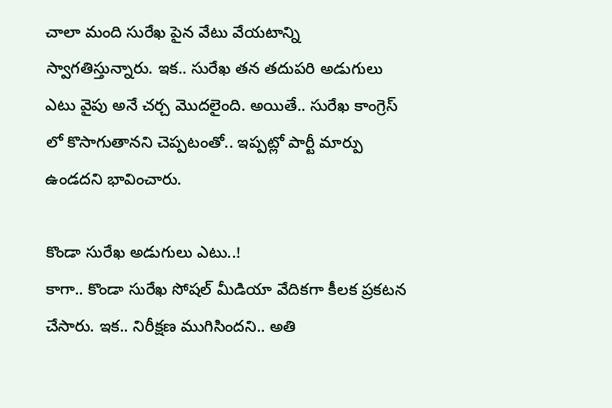చాలా మంది సురేఖ పైన వేటు వేయటాన్ని స్వాగతిస్తున్నారు. ఇక.. సురేఖ తన తదుపరి అడుగులు ఎటు వైపు అనే చర్చ మొదలైంది. అయితే.. సురేఖ కాంగ్రెస్ లో కొసాగుతానని చెప్పటంతో.. ఇప్పట్లో పార్టీ మార్పు ఉండదని భావించారు.

కొండా సురేఖ అడుగులు ఎటు..!
కాగా.. కొండా సురేఖ సోషల్ మీడియా వేదికగా కీలక ప్రకటన చేసారు. ఇక.. నిరీక్షణ ముగిసిందని.. అతి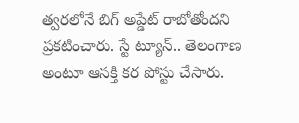త్వరలోనే బిగ్ అప్డేట్ రాబోతోందని ప్రకటించారు. స్టే ట్యూన్.. తెలంగాణ అంటూ ఆసక్తి కర పోస్టు చేసారు.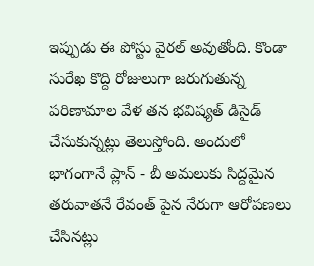ఇప్పుడు ఈ పోస్టు వైరల్ అవుతోంది. కొండా సురేఖ కొద్ది రోజులుగా జరుగుతున్న పరిణామాల వేళ తన భవిష్యత్ డిసైడ్ చేసుకున్నట్లు తెలుస్తోంది. అందులో భాగంగానే ప్లాన్ - బీ అమలుకు సిద్దమైన తరువాతనే రేవంత్ పైన నేరుగా ఆరోపణలు చేసినట్లు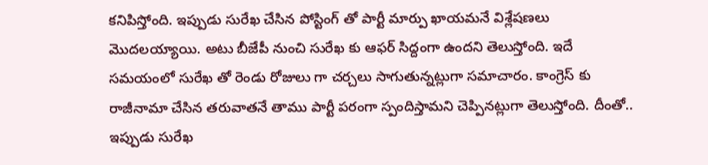కనిపిస్తోంది. ఇప్పుడు సురేఖ చేసిన పోస్టింగ్ తో పార్టీ మార్పు ఖాయమనే విశ్లేషణలు మొదలయ్యాయి. అటు బీజేపీ నుంచి సురేఖ కు ఆఫర్ సిద్దంగా ఉందని తెలుస్తోంది. ఇదే సమయంలో సురేఖ తో రెండు రోజులు గా చర్చలు సాగుతున్నట్లుగా సమాచారం. కాంగ్రెస్ కు రాజీనామా చేసిన తరువాతనే తాము పార్టీ పరంగా స్పందిస్తామని చెప్పినట్లుగా తెలుస్తోంది. దీంతో.. ఇప్పుడు సురేఖ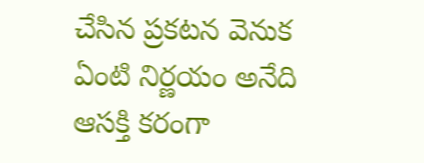చేసిన ప్రకటన వెనుక ఏంటి నిర్ణయం అనేది ఆసక్తి కరంగా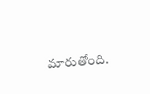మారుతోంది.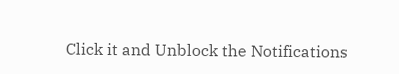Click it and Unblock the Notifications